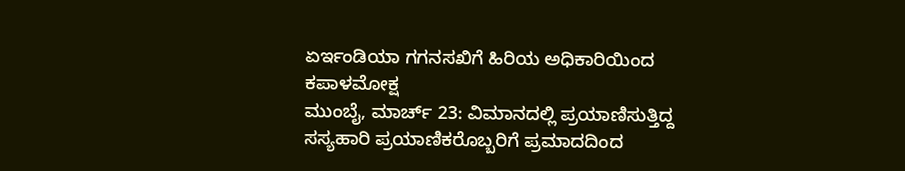ಏರ್ಇಂಡಿಯಾ ಗಗನಸಖಿಗೆ ಹಿರಿಯ ಅಧಿಕಾರಿಯಿಂದ ಕಪಾಳಮೋಕ್ಷ
ಮುಂಬೈ, ಮಾರ್ಚ್ 23: ವಿಮಾನದಲ್ಲಿ ಪ್ರಯಾಣಿಸುತ್ತಿದ್ದ ಸಸ್ಯಹಾರಿ ಪ್ರಯಾಣಿಕರೊಬ್ಬರಿಗೆ ಪ್ರಮಾದದಿಂದ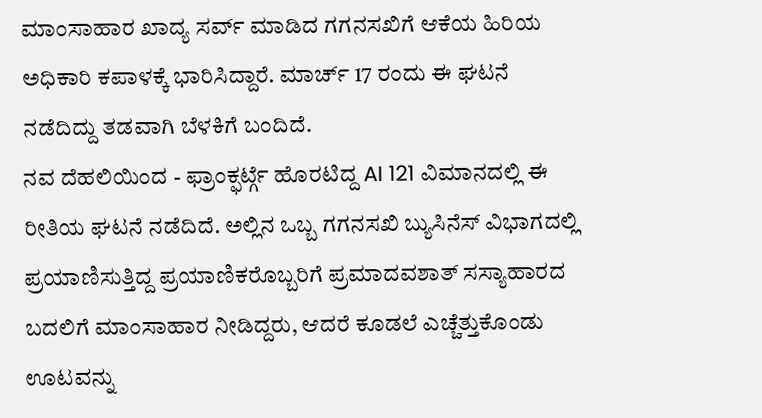ಮಾಂಸಾಹಾರ ಖಾದ್ಯ ಸರ್ವ್ ಮಾಡಿದ ಗಗನಸಖಿಗೆ ಆಕೆಯ ಹಿರಿಯ ಅಧಿಕಾರಿ ಕಪಾಳಕ್ಕೆ ಭಾರಿಸಿದ್ದಾರೆ. ಮಾರ್ಚ್ 17 ರಂದು ಈ ಘಟನೆ ನಡೆದಿದ್ದು ತಡವಾಗಿ ಬೆಳಕಿಗೆ ಬಂದಿದೆ.
ನವ ದೆಹಲಿಯಿಂದ - ಫ್ರಾಂಕ್ಫರ್ಟ್ಗೆ ಹೊರಟಿದ್ದ AI 121 ವಿಮಾನದಲ್ಲಿ ಈ ರೀತಿಯ ಘಟನೆ ನಡೆದಿದೆ. ಅಲ್ಲಿನ ಒಬ್ಬ ಗಗನಸಖಿ ಬ್ಯುಸಿನೆಸ್ ವಿಭಾಗದಲ್ಲಿ ಪ್ರಯಾಣಿಸುತ್ತಿದ್ದ ಪ್ರಯಾಣಿಕರೊಬ್ಬರಿಗೆ ಪ್ರಮಾದವಶಾತ್ ಸಸ್ಯಾಹಾರದ ಬದಲಿಗೆ ಮಾಂಸಾಹಾರ ನೀಡಿದ್ದರು, ಆದರೆ ಕೂಡಲೆ ಎಚ್ಚೆತ್ತುಕೊಂಡು ಊಟವನ್ನು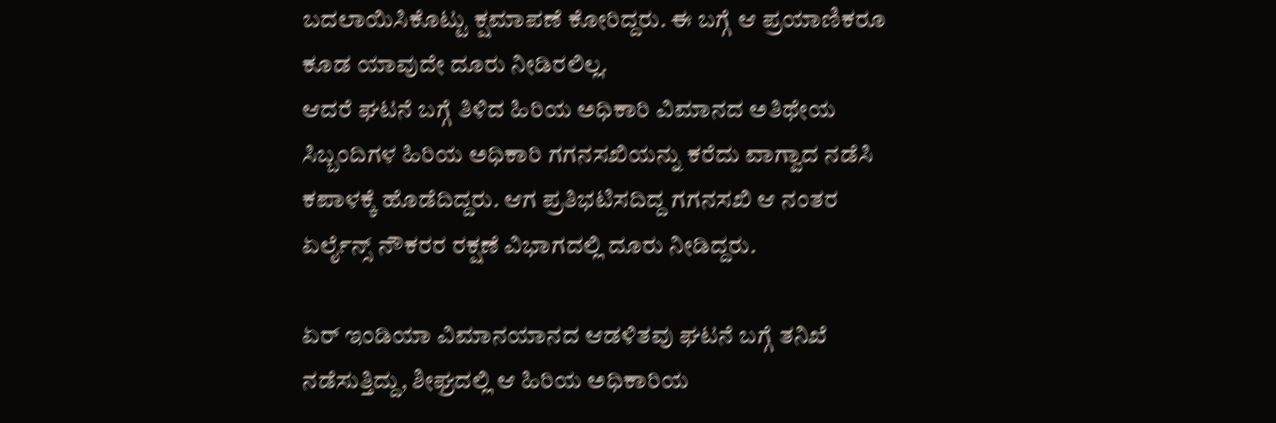ಬದಲಾಯಿಸಿಕೊಟ್ಟು ಕ್ಷಮಾಪಣೆ ಕೋರಿದ್ದರು. ಈ ಬಗ್ಗೆ ಆ ಪ್ರಯಾಣಿಕರೂ ಕೂಡ ಯಾವುದೇ ದೂರು ನೀಡಿರಲಿಲ್ಲ.
ಆದರೆ ಘಟನೆ ಬಗ್ಗೆ ತಿಳಿದ ಹಿರಿಯ ಅಧಿಕಾರಿ ವಿಮಾನದ ಅತಿಥೇಯ ಸಿಬ್ಬಂದಿಗಳ ಹಿರಿಯ ಅಧಿಕಾರಿ ಗಗನಸಖಿಯನ್ನು ಕರೆದು ವಾಗ್ವಾದ ನಡೆಸಿ ಕಪಾಳಕ್ಕೆ ಹೊಡೆದಿದ್ದರು. ಆಗ ಪ್ರತಿಭಟಿಸದಿದ್ದ ಗಗನಸಖಿ ಆ ನಂತರ ಏರ್ಲೈನ್ಸ್ ನೌಕರರ ರಕ್ಷಣೆ ವಿಭಾಗದಲ್ಲಿ ದೂರು ನೀಡಿದ್ದರು.

ಏರ್ ಇಂಡಿಯಾ ವಿಮಾನಯಾನದ ಆಡಳಿತವು ಘಟನೆ ಬಗ್ಗೆ ತನಿಖೆ ನಡೆಸುತ್ತಿದ್ದು, ಶೀಘ್ರದಲ್ಲಿ ಆ ಹಿರಿಯ ಅಧಿಕಾರಿಯ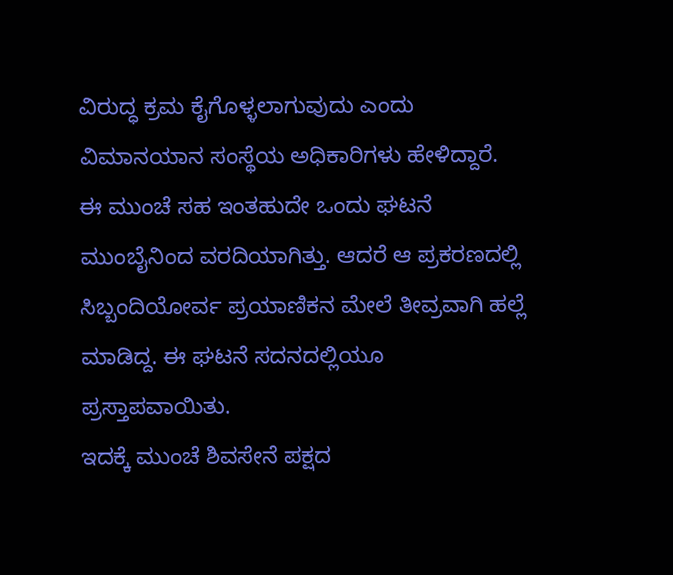ವಿರುದ್ಧ ಕ್ರಮ ಕೈಗೊಳ್ಳಲಾಗುವುದು ಎಂದು ವಿಮಾನಯಾನ ಸಂಸ್ಥೆಯ ಅಧಿಕಾರಿಗಳು ಹೇಳಿದ್ದಾರೆ.
ಈ ಮುಂಚೆ ಸಹ ಇಂತಹುದೇ ಒಂದು ಘಟನೆ ಮುಂಬೈನಿಂದ ವರದಿಯಾಗಿತ್ತು. ಆದರೆ ಆ ಪ್ರಕರಣದಲ್ಲಿ ಸಿಬ್ಬಂದಿಯೋರ್ವ ಪ್ರಯಾಣಿಕನ ಮೇಲೆ ತೀವ್ರವಾಗಿ ಹಲ್ಲೆ ಮಾಡಿದ್ದ. ಈ ಘಟನೆ ಸದನದಲ್ಲಿಯೂ ಪ್ರಸ್ತಾಪವಾಯಿತು.
ಇದಕ್ಕೆ ಮುಂಚೆ ಶಿವಸೇನೆ ಪಕ್ಷದ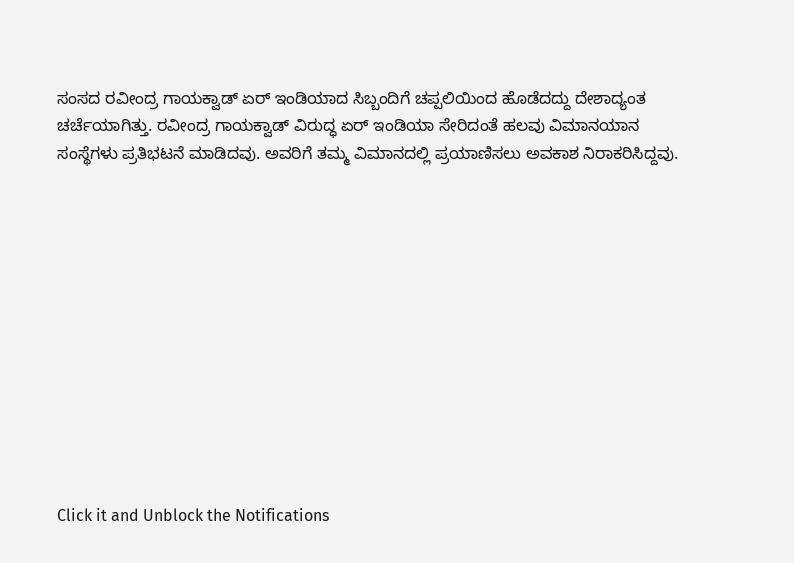ಸಂಸದ ರವೀಂದ್ರ ಗಾಯಕ್ವಾಡ್ ಏರ್ ಇಂಡಿಯಾದ ಸಿಬ್ಬಂದಿಗೆ ಚಪ್ಪಲಿಯಿಂದ ಹೊಡೆದದ್ದು ದೇಶಾದ್ಯಂತ ಚರ್ಚೆಯಾಗಿತ್ತು. ರವೀಂದ್ರ ಗಾಯಕ್ವಾಡ್ ವಿರುದ್ಧ ಏರ್ ಇಂಡಿಯಾ ಸೇರಿದಂತೆ ಹಲವು ವಿಮಾನಯಾನ ಸಂಸ್ಥೆಗಳು ಪ್ರತಿಭಟನೆ ಮಾಡಿದವು. ಅವರಿಗೆ ತಮ್ಮ ವಿಮಾನದಲ್ಲಿ ಪ್ರಯಾಣಿಸಲು ಅವಕಾಶ ನಿರಾಕರಿಸಿದ್ದವು.












Click it and Unblock the Notifications